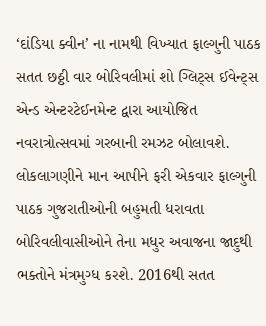‘દાંડિયા ક્વીન’ ના નામથી વિખ્યાત ફાલ્ગુની પાઠક સતત છઠ્ઠી વાર બોરિવલીમાં શો ગ્લિટ્સ ઈવેન્ટ્સ એન્ડ એન્ટરટેઈનમેન્ટ દ્વારા આયોજિત નવરાત્રોત્સવમાં ગરબાની રમઝટ બોલાવશે. લોકલાગણીને માન આપીને ફરી એકવાર ફાલ્ગુની પાઠક ગુજરાતીઓની બહુમતી ધરાવતા બોરિવલીવાસીઓને તેના મધુર અવાજના જાદુથી ભક્તોને મંત્રમુગ્ધ કરશે. 2016થી સતત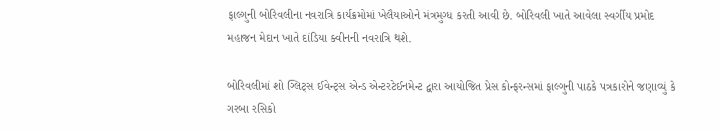ફાલ્ગુની બોરિવલીના નવરાત્રિ કાર્યક્રમોમાં ખેલૈયાઓને મંત્રમુગ્ધ કરતી આવી છે. બોરિવલી ખાતે આવેલા સ્વર્ગીય પ્રમોદ મહાજન મેદાન ખાતે દાંડિયા ક્વીનની નવરાત્રિ થશે.

બોરિવલીમાં શો ગ્લિટ્સ ઈવેન્ટ્સ એન્ડ એન્ટરટેઈનમેન્ટ દ્વારા આયોજિત પ્રેસ કોન્ફરન્સમાં ફાલ્ગુની પાઠકે પત્રકારોને જણાવ્યું કે ગરબા રસિકો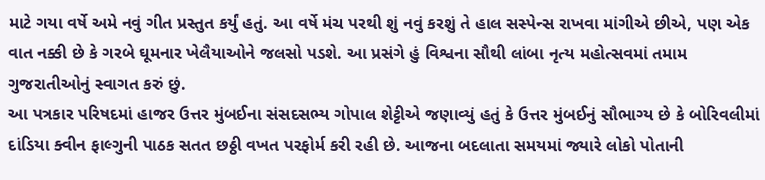માટે ગયા વર્ષે અમે નવું ગીત પ્રસ્તુત કર્યું હતું. આ વર્ષે મંચ પરથી શું નવું કરશું તે હાલ સસ્પેન્સ રાખવા માંગીએ છીએ, પણ એક વાત નક્કી છે કે ગરબે ઘૂમનાર ખેલૈયાઓને જલસો પડશે. આ પ્રસંગે હું વિશ્વના સૌથી લાંબા નૃત્ય મહોત્સવમાં તમામ ગુજરાતીઓનું સ્વાગત કરું છું.
આ પત્રકાર પરિષદમાં હાજર ઉત્તર મુંબઈના સંસદસભ્ય ગોપાલ શેટ્ટીએ જણાવ્યું હતું કે ઉત્તર મુંબઈનું સૌભાગ્ય છે કે બોરિવલીમાં દાંડિયા ક્વીન ફાલ્ગુની પાઠક સતત છઠ્ઠી વખત પરફોર્મ કરી રહી છે. આજના બદલાતા સમયમાં જ્યારે લોકો પોતાની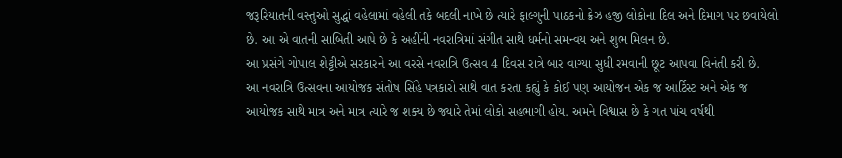જરૂરિયાતની વસ્તુઓ સુદ્ધાં વહેલામાં વહેલી તકે બદલી નાખે છે ત્યારે ફાલ્ગુની પાઠકનો ક્રેઝ હજી લોકોના દિલ અને દિમાગ પર છવાયેલો છે. આ એ વાતની સાબિતી આપે છે કે અહીંની નવરાત્રિમાં સંગીત સાથે ધર્મનો સમન્વય અને શુભ મિલન છે.
આ પ્રસંગે ગોપાલ શેટ્ટીએ સરકારને આ વરસે નવરાત્રિ ઉત્સવ 4 દિવસ રાત્રે બાર વાગ્યા સુધી રમવાની છૂટ આપવા વિનંતી કરી છે.
આ નવરાત્રિ ઉત્સવના આયોજક સંતોષ સિંહે પત્રકારો સાથે વાત કરતા કહ્યું કે કોઈ પણ આયોજન એક જ આર્ટિસ્ટ અને એક જ આયોજક સાથે માત્ર અને માત્ર ત્યારે જ શક્ય છે જ્યારે તેમાં લોકો સહભાગી હોય. અમને વિશ્વાસ છે કે ગત પાંચ વર્ષથી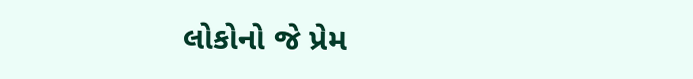લોકોનો જે પ્રેમ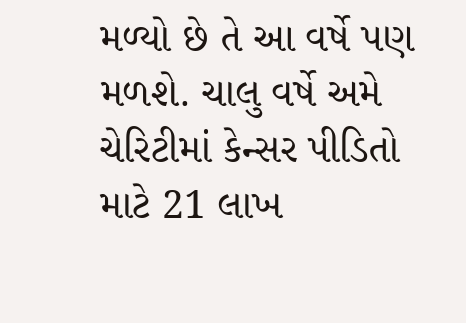મળ્યો છે તે આ વર્ષે પણ મળશે. ચાલુ વર્ષે અમે ચેરિટીમાં કેન્સર પીડિતો માટે 21 લાખ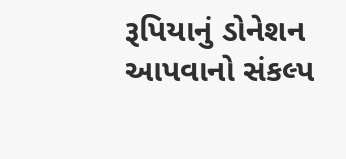રૂપિયાનું ડોનેશન આપવાનો સંકલ્પ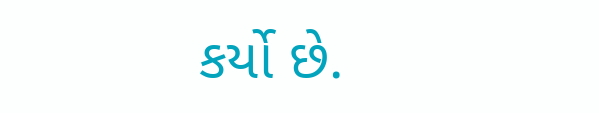કર્યો છે.